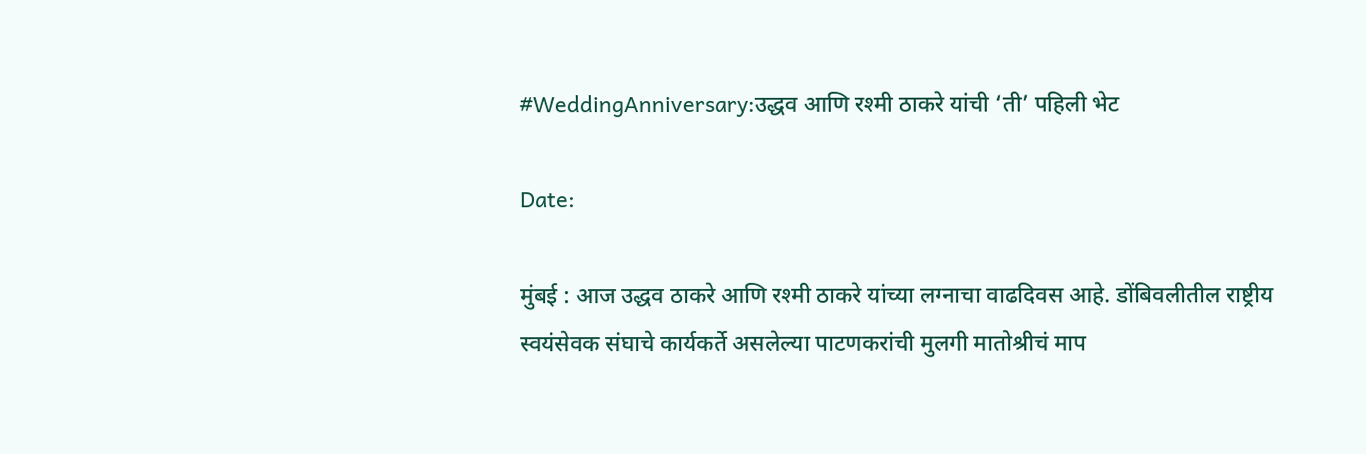#WeddingAnniversary:उद्धव आणि रश्मी ठाकरे यांची ‘ती’ पहिली भेट

Date:

मुंबई : आज उद्धव ठाकरे आणि रश्मी ठाकरे यांच्या लग्नाचा वाढदिवस आहे. डोंबिवलीतील राष्ट्रीय स्वयंसेवक संघाचे कार्यकर्ते असलेल्या पाटणकरांची मुलगी मातोश्रीचं माप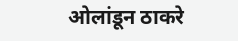ओलांडून ठाकरे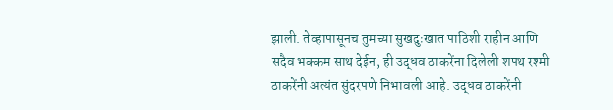झाली. तेव्हापासूनच तुमच्या सुखदुःखात पाठिशी राहीन आणि सदैव भक्कम साथ देईन, ही उद्धव ठाकरेंना दिलेली शपथ रश्मी ठाकरेंनी अत्यंत सुंदरपणे निभावली आहे. उद्धव ठाकरेंनी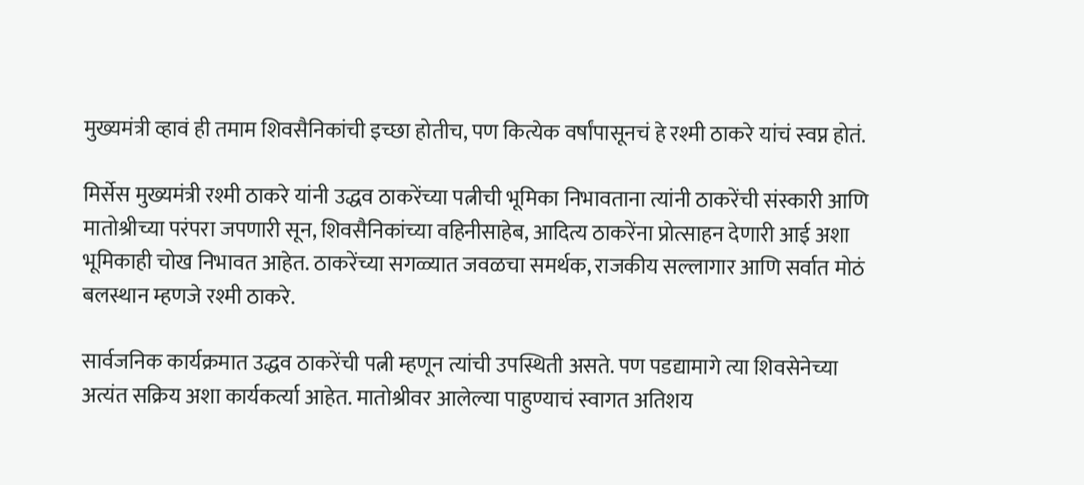मुख्यमंत्री व्हावं ही तमाम शिवसैनिकांची इच्छा होतीच, पण कित्येक वर्षांपासूनचं हे रश्मी ठाकरे यांचं स्वप्न होतं.

मिर्सेस मुख्यमंत्री रश्मी ठाकरे यांनी उद्धव ठाकरेंच्या पत्नीची भूमिका निभावताना त्यांनी ठाकरेंची संस्कारी आणि मातोश्रीच्या परंपरा जपणारी सून, शिवसैनिकांच्या वहिनीसाहेब, आदित्य ठाकरेंना प्रोत्साहन देणारी आई अशा भूमिकाही चोख निभावत आहेत. ठाकरेंच्या सगळ्यात जवळचा समर्थक, राजकीय सल्लागार आणि सर्वात मोठं बलस्थान म्हणजे रश्मी ठाकरे.

सार्वजनिक कार्यक्रमात उद्धव ठाकरेंची पत्नी म्हणून त्यांची उपस्थिती असते. पण पडद्यामागे त्या शिवसेनेच्या अत्यंत सक्रिय अशा कार्यकर्त्या आहेत. मातोश्रीवर आलेल्या पाहुण्याचं स्वागत अतिशय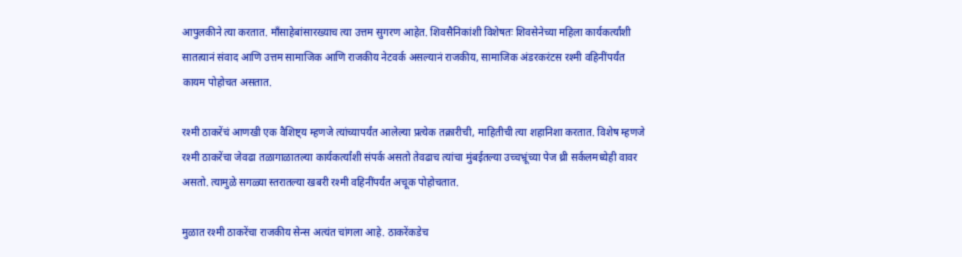आपुलकीने त्या करतात. माँसाहेबांसारख्याच त्या उत्तम सुगरण आहेत. शिवसैनिकांशी विशेषतः शिवसेनेच्या महिला कार्यकर्त्यांशी सातत्यानं संवाद आणि उत्तम सामाजिक आणि राजकीय नेटवर्क असल्यानं राजकीय, सामाजिक अंडरकरंटस रश्मी वहिनींपर्यंत कायम पोहोचत असतात.

रश्मी ठाकरेंचं आणखी एक वैशिष्ट्य म्हणजे त्यांच्यापर्यंत आलेल्या प्रत्येक तक्रारीची, माहितीची त्या शहानिशा करतात. विशेष म्हणजे रश्मी ठाकरेंचा जेवढा तळागाळातल्या कार्यकर्त्यांशी संपर्क असतो तेवढाच त्यांचा मुंबईतल्या उच्चभ्रूंच्या पेज थ्री सर्कलमध्येही वावर असतो. त्यामुळे सगळ्या स्तरातल्या खबरी रश्मी वहिनींपर्यंत अचूक पोहोचतात.

मुळात रश्मी ठाकरेंचा राजकीय सेन्स अत्यंत चांगला आहे. ठाकरेंकडेच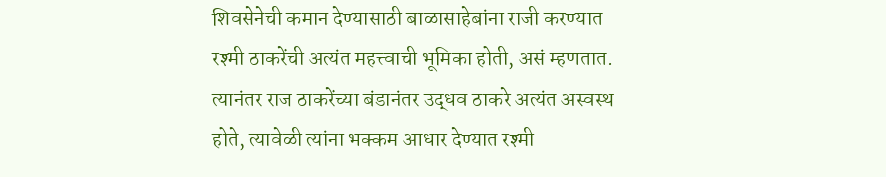शिवसेनेची कमान देण्यासाठी बाळासाहेबांना राजी करण्यात रश्मी ठाकरेंची अत्यंत महत्त्वाची भूमिका होती, असं म्हणतात. त्यानंतर राज ठाकरेंच्या बंडानंतर उद्धव ठाकरे अत्यंत अस्वस्थ होते, त्यावेळी त्यांना भक्कम आधार देण्यात रश्मी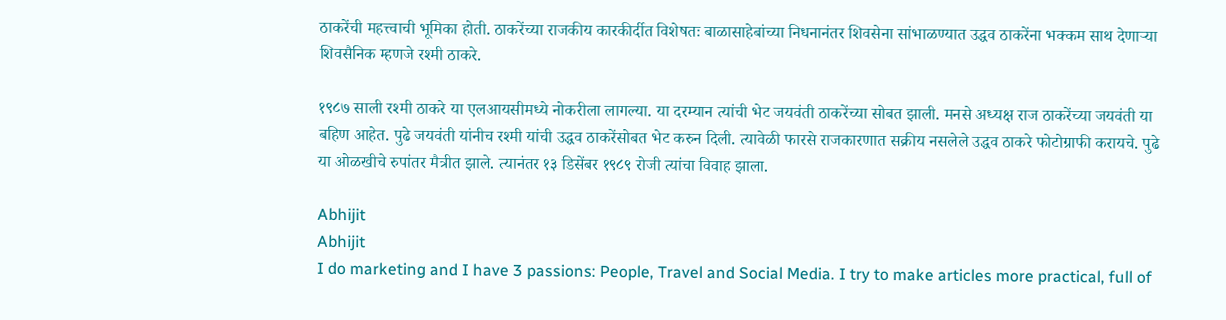ठाकरेंची महत्त्वाची भूमिका होती. ठाकरेंच्या राजकीय कारकीर्दीत विशेषतः बाळासाहेबांच्या निधनानंतर शिवसेना सांभाळण्यात उद्धव ठाकरेंना भक्कम साथ देणाऱ्या शिवसैनिक म्हणजे रश्मी ठाकरे.

१९८७ साली रश्मी ठाकरे या एलआयसीमध्ये नोकरीला लागल्या. या दरम्यान त्यांची भेट जयवंती ठाकरेंच्या सोबत झाली. मनसे अध्यक्ष राज ठाकरेंच्या जयवंती या बहिण आहेत. पुढे जयवंती यांनीच रश्मी यांची उद्धव ठाकरेंसोबत भेट करुन दिली. त्यावेळी फारसे राजकारणात सक्रीय नसलेले उद्धव ठाकरे फोटोग्राफी करायचे. पुढे या ओळखीचे रुपांतर मैत्रीत झाले. त्यानंतर १३ डिसेंबर १९८९ रोजी त्यांचा विवाह झाला.

Abhijit
Abhijit
I do marketing and I have 3 passions: People, Travel and Social Media. I try to make articles more practical, full of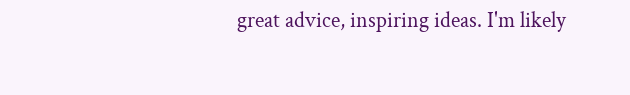great advice, inspiring ideas. I'm likely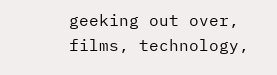geeking out over, films, technology,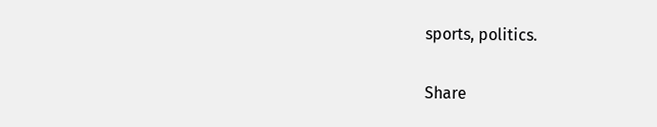sports, politics.

Share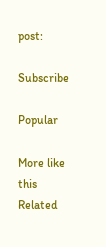post:

Subscribe

Popular

More like this
Related